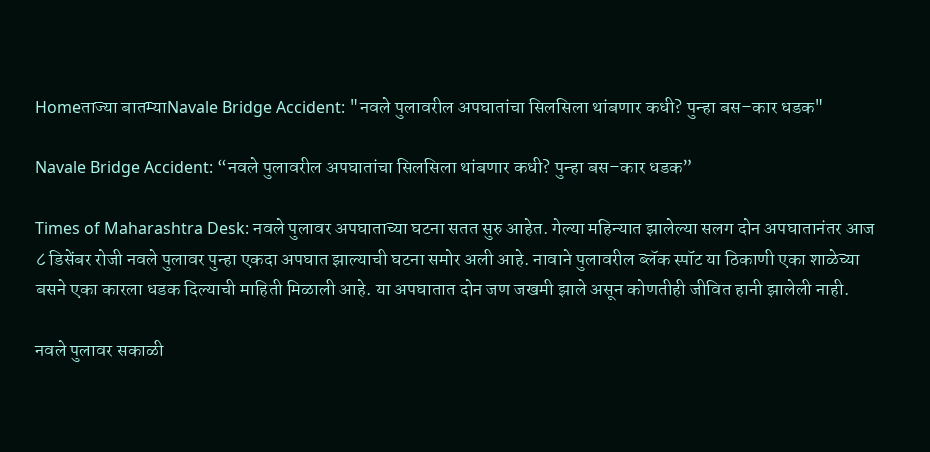Homeताज्या बातम्याNavale Bridge Accident: "नवले पुलावरील अपघातांचा सिलसिला थांबणार कधी? पुन्हा बस–कार धडक"

Navale Bridge Accident: “नवले पुलावरील अपघातांचा सिलसिला थांबणार कधी? पुन्हा बस–कार धडक”

Times of Maharashtra Desk: नवले पुलावर अपघाताच्या घटना सतत सुरु आहेत. गेल्या महिन्यात झालेल्या सलग दोन अपघातानंतर आज ८ डिसेंबर रोजी नवले पुलावर पुन्हा एकदा अपघात झाल्याची घटना समोर अली आहे. नावाने पुलावरील ब्लॅक स्पॉट या ठिकाणी एका शाळेच्या बसने एका कारला धडक दिल्याची माहिती मिळाली आहे. या अपघातात दोन जण जखमी झाले असून कोणतीही जीवित हानी झालेली नाही.

नवले पुलावर सकाळी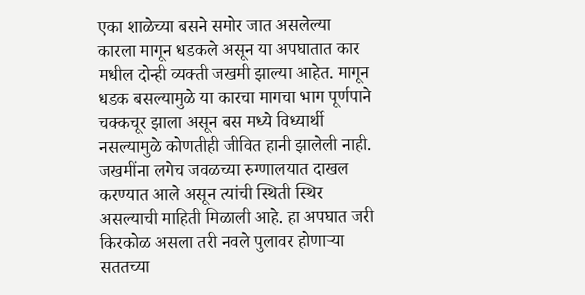एका शाळेच्या बसने समोर जात असलेल्या कारला मागून धडकले असून या अपघातात कार मधील दोन्ही व्यक्ती जखमी झाल्या आहेत. मागून धडक बसल्यामुळे या कारचा मागचा भाग पूर्णपाने चक्कचूर झाला असून बस मध्ये विध्यार्थी नसल्यामुळे कोणतीही जीवित हानी झालेली नाही. जखमींना लगेच जवळच्या रुग्णालयात दाखल करण्यात आले असून त्यांची स्थिती स्थिर असल्याची माहिती मिळाली आहे. हा अपघात जरी किरकोळ असला तरी नवले पुलावर होणाऱ्या सततच्या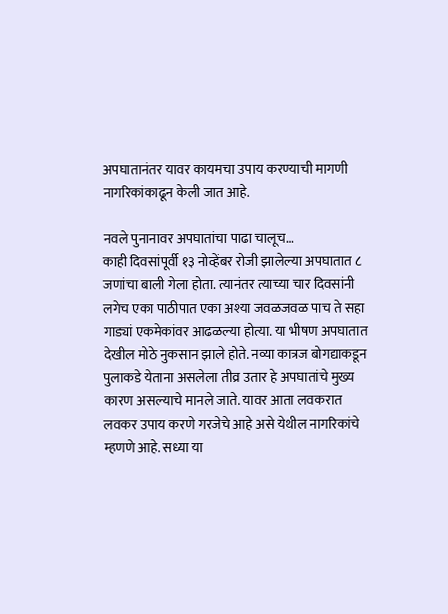अपघातानंतर यावर कायमचा उपाय करण्याची मागणी नागरिकांकाढून केली जात आहे.

नवले पुनानावर अपघातांचा पाढा चालूच…
काही दिवसांपूर्वी १३ नोव्हेंबर रोजी झालेल्या अपघातात ८ जणांचा बाली गेला होता. त्यानंतर त्याच्या चार दिवसांनी लगेच एका पाठीपात एका अश्या जवळजवळ पाच ते सहा गाड्यां एकमेकांवर आढळल्या होत्या. या भीषण अपघातात देखील मोठे नुकसान झाले होते. नव्या कात्रज बोगद्याकडून पुलाकडे येताना असलेला तीव्र उतार हे अपघातांचे मुख्य कारण असल्याचे मानले जाते. यावर आता लवकरात लवकर उपाय करणे गरजेचे आहे असे येथील नागरिकांचे म्हणणे आहे. सध्या या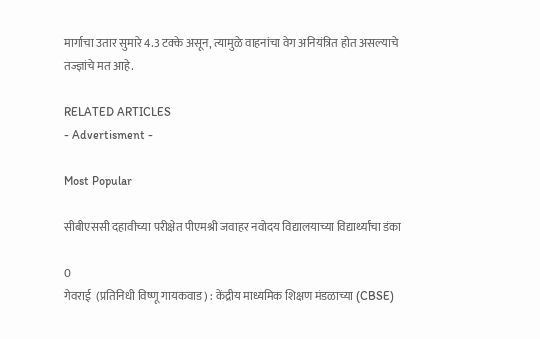मार्गाचा उतार सुमारे 4.3 टक्के असून, त्यामुळे वाहनांचा वेग अनियंत्रित होत असल्याचे तज्ज्ञांचे मत आहे.

RELATED ARTICLES
- Advertisment -

Most Popular

सीबीएससी दहावीच्या परीक्षेत पीएमश्री जवाहर नवोदय विद्यालयाच्या विद्यार्थ्यांचा डंका

0
गेवराई  (प्रतिनिधी विष्णू गायकवाड) : केंद्रीय माध्यमिक शिक्षण मंडळाच्या (CBSE)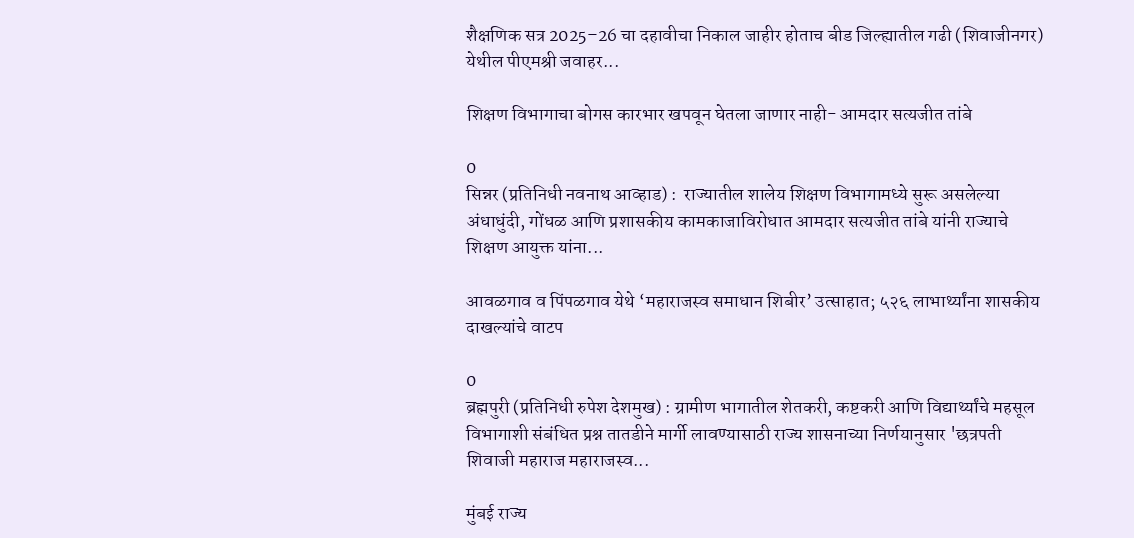शैक्षणिक सत्र 2025–26 चा दहावीचा निकाल जाहीर होताच बीड जिल्ह्यातील गढी (शिवाजीनगर) येथील पीएमश्री जवाहर...

शिक्षण विभागाचा बोगस कारभार खपवून घेतला जाणार नाही- आमदार सत्यजीत तांबे

0
सिन्नर (प्रतिनिधी नवनाथ आव्हाड) :  राज्यातील शालेय शिक्षण विभागामध्ये सुरू असलेल्या अंधाधुंदी, गोंधळ आणि प्रशासकीय कामकाजाविरोधात आमदार सत्यजीत तांबे यांनी राज्याचे शिक्षण आयुक्त यांना...

आवळगाव व पिंपळगाव येथे ‘महाराजस्व समाधान शिबीर’ उत्साहात; ५२६ लाभार्थ्यांना शासकीय दाखल्यांचे वाटप

0
ब्रह्मपुरी (प्रतिनिधी रुपेश देशमुख) : ग्रामीण भागातील शेतकरी, कष्टकरी आणि विद्यार्थ्यांचे महसूल विभागाशी संबंधित प्रश्न तातडीने मार्गी लावण्यासाठी राज्य शासनाच्या निर्णयानुसार 'छत्रपती शिवाजी महाराज महाराजस्व...

मुंबई राज्य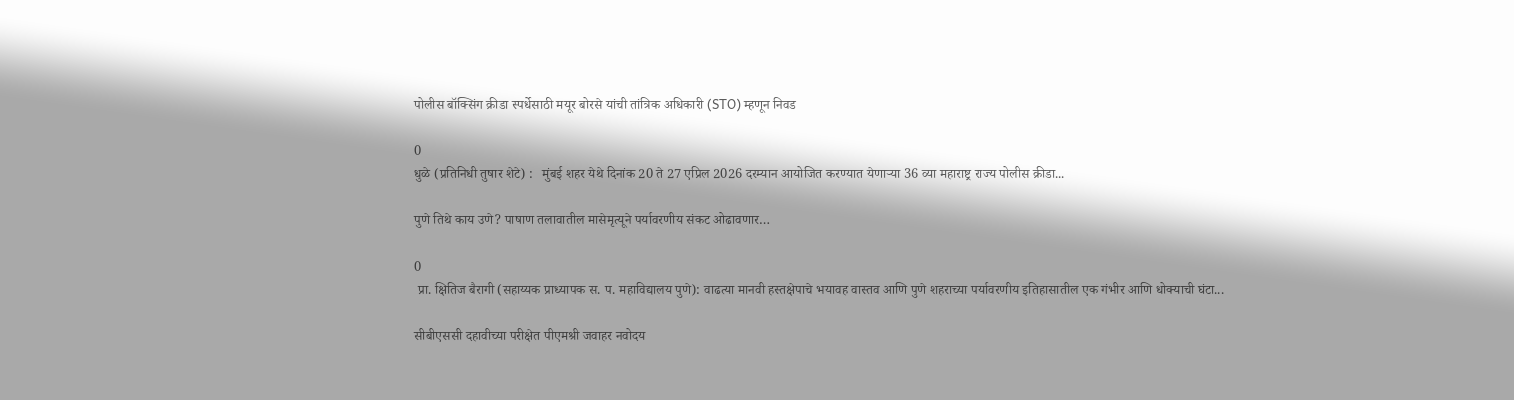पोलीस बॉक्सिंग क्रीडा स्पर्धेसाठी मयूर बोरसे यांची तांत्रिक अधिकारी (STO) म्हणून निवड

0
धुळे (प्रतिनिधी तुषार शेटे) :   मुंबई शहर येथे दिनांक 20 ते 27 एप्रिल 2026 दरम्यान आयोजित करण्यात येणाऱ्या 36 व्या महाराष्ट्र राज्य पोलीस क्रीडा...

पुणे तिथे काय उणे? पाषाण तलावातील मासेमृत्यूने पर्यावरणीय संकट ओढावणार…

0
 प्रा. क्षितिज बैरागी (सहाय्यक प्राध्यापक स. प. महाविद्यालय पुणे): वाढत्या मानवी हस्तक्षेपाचे भयावह वास्तव आणि पुणे शहराच्या पर्यावरणीय इतिहासातील एक गंभीर आणि धोक्याची घंटा...

सीबीएससी दहावीच्या परीक्षेत पीएमश्री जवाहर नवोदय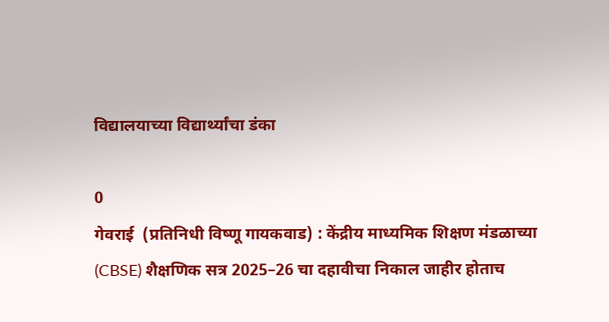विद्यालयाच्या विद्यार्थ्यांचा डंका

0
गेवराई  (प्रतिनिधी विष्णू गायकवाड) : केंद्रीय माध्यमिक शिक्षण मंडळाच्या (CBSE) शैक्षणिक सत्र 2025–26 चा दहावीचा निकाल जाहीर होताच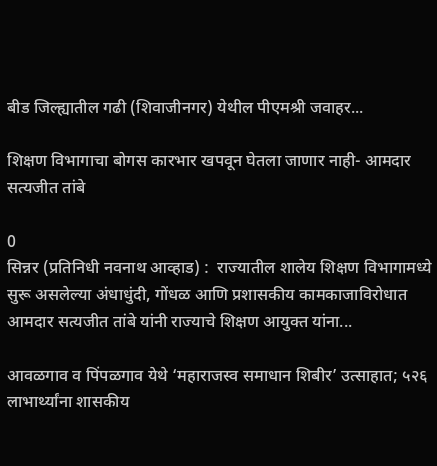बीड जिल्ह्यातील गढी (शिवाजीनगर) येथील पीएमश्री जवाहर...

शिक्षण विभागाचा बोगस कारभार खपवून घेतला जाणार नाही- आमदार सत्यजीत तांबे

0
सिन्नर (प्रतिनिधी नवनाथ आव्हाड) :  राज्यातील शालेय शिक्षण विभागामध्ये सुरू असलेल्या अंधाधुंदी, गोंधळ आणि प्रशासकीय कामकाजाविरोधात आमदार सत्यजीत तांबे यांनी राज्याचे शिक्षण आयुक्त यांना...

आवळगाव व पिंपळगाव येथे ‘महाराजस्व समाधान शिबीर’ उत्साहात; ५२६ लाभार्थ्यांना शासकीय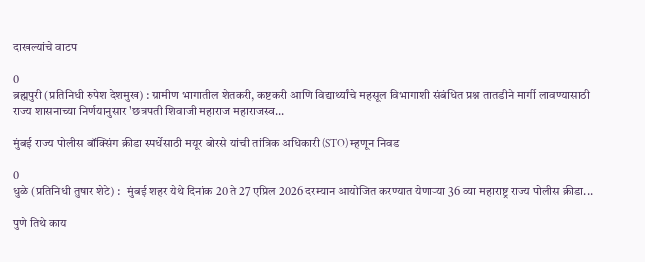दाखल्यांचे वाटप

0
ब्रह्मपुरी (प्रतिनिधी रुपेश देशमुख) : ग्रामीण भागातील शेतकरी, कष्टकरी आणि विद्यार्थ्यांचे महसूल विभागाशी संबंधित प्रश्न तातडीने मार्गी लावण्यासाठी राज्य शासनाच्या निर्णयानुसार 'छत्रपती शिवाजी महाराज महाराजस्व...

मुंबई राज्य पोलीस बॉक्सिंग क्रीडा स्पर्धेसाठी मयूर बोरसे यांची तांत्रिक अधिकारी (STO) म्हणून निवड

0
धुळे (प्रतिनिधी तुषार शेटे) :   मुंबई शहर येथे दिनांक 20 ते 27 एप्रिल 2026 दरम्यान आयोजित करण्यात येणाऱ्या 36 व्या महाराष्ट्र राज्य पोलीस क्रीडा...

पुणे तिथे काय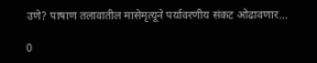उणे? पाषाण तलावातील मासेमृत्यूने पर्यावरणीय संकट ओढावणार…

0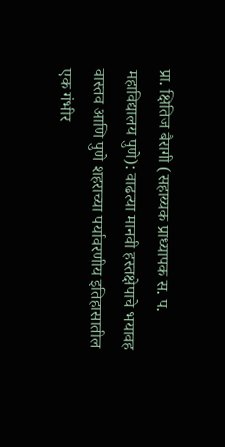प्रा. क्षितिज बैरागी (सहाय्यक प्राध्यापक स. प. महाविद्यालय पुणे): वाढत्या मानवी हस्तक्षेपाचे भयावह वास्तव आणि पुणे शहराच्या पर्यावरणीय इतिहासातील एक गंभीर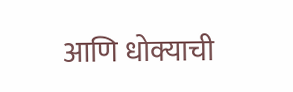आणि धोक्याची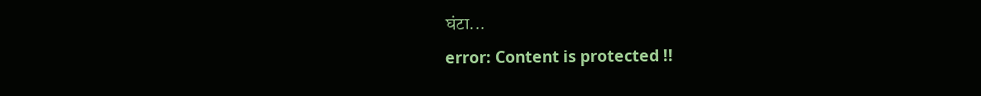घंटा...
error: Content is protected !!